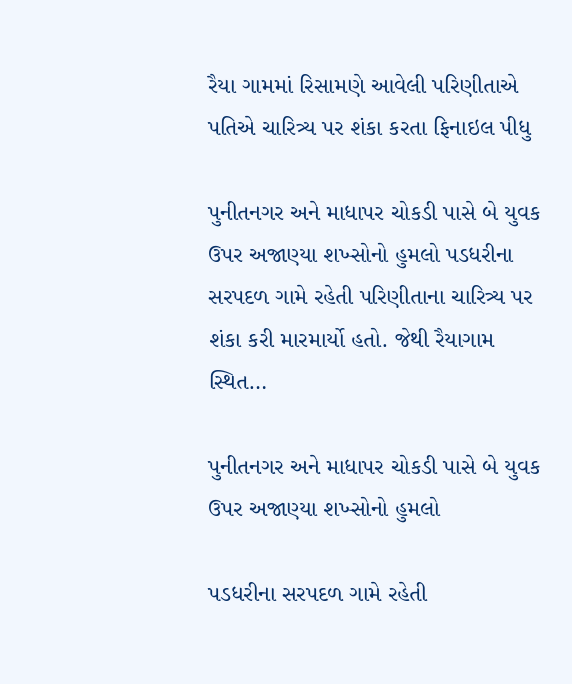રૈયા ગામમાં રિસામણે આવેલી પરિણીતાએ પતિએ ચારિત્ર્ય પર શંકા કરતા ફિનાઇલ પીધુ

પુનીતનગર અને માધાપર ચોકડી પાસે બે યુવક ઉપર અજાણ્યા શખ્સોનો હુમલો પડધરીના સરપદળ ગામે રહેતી પરિણીતાના ચારિત્ર્ય પર શંકા કરી મારમાર્યો હતો. જેથી રૈયાગામ સ્થિત…

પુનીતનગર અને માધાપર ચોકડી પાસે બે યુવક ઉપર અજાણ્યા શખ્સોનો હુમલો

પડધરીના સરપદળ ગામે રહેતી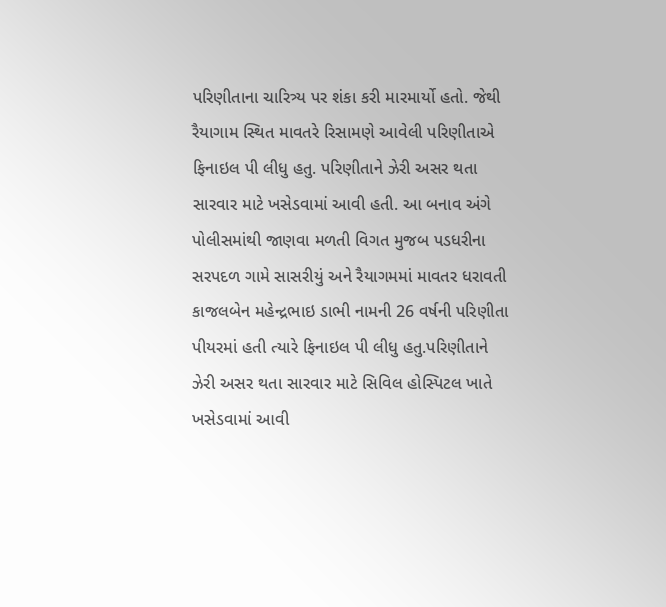પરિણીતાના ચારિત્ર્ય પર શંકા કરી મારમાર્યો હતો. જેથી રૈયાગામ સ્થિત માવતરે રિસામણે આવેલી પરિણીતાએ ફિનાઇલ પી લીધુ હતુ. પરિણીતાને ઝેરી અસર થતા સારવાર માટે ખસેડવામાં આવી હતી. આ બનાવ અંગે પોલીસમાંથી જાણવા મળતી વિગત મુજબ પડધરીના સરપદળ ગામે સાસરીયું અને રૈયાગમમાં માવતર ધરાવતી કાજલબેન મહેન્દ્રભાઇ ડાભી નામની 26 વર્ષની પરિણીતા પીયરમાં હતી ત્યારે ફિનાઇલ પી લીધુ હતુ.પરિણીતાને ઝેરી અસર થતા સારવાર માટે સિવિલ હોસ્પિટલ ખાતે ખસેડવામાં આવી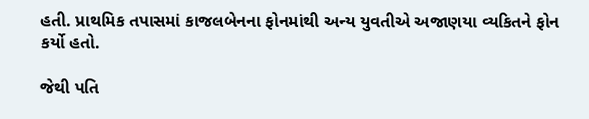હતી. પ્રાથમિક તપાસમાં કાજલબેનના ફોનમાંથી અન્ય યુવતીએ અજાણયા વ્યકિતને ફોન કર્યો હતો.

જેથી પતિ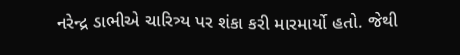નરેન્દ્ર ડાભીએ ચારિત્ર્ય પર શંકા કરી મારમાર્યો હતો. જેથી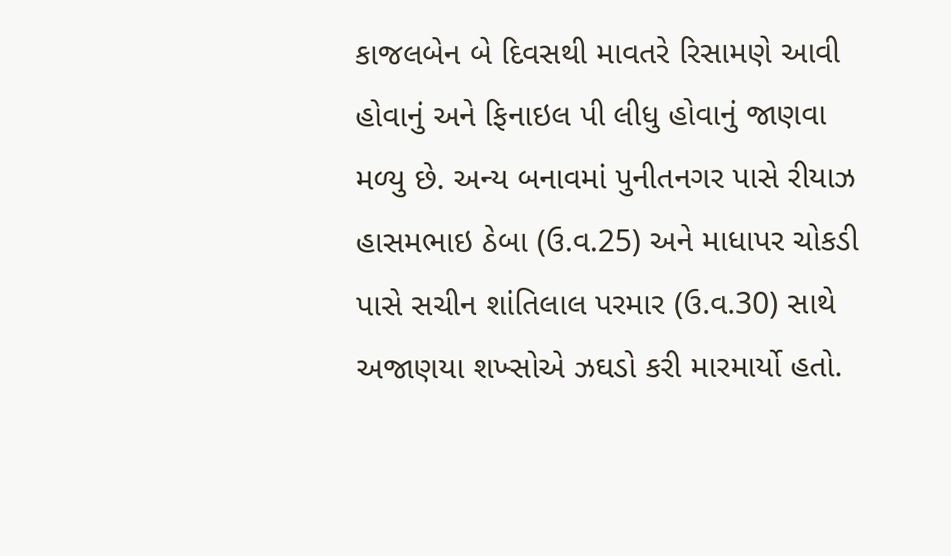કાજલબેન બે દિવસથી માવતરે રિસામણે આવી હોવાનું અને ફિનાઇલ પી લીધુ હોવાનું જાણવા મળ્યુ છે. અન્ય બનાવમાં પુનીતનગર પાસે રીયાઝ હાસમભાઇ ઠેબા (ઉ.વ.25) અને માધાપર ચોકડી પાસે સચીન શાંતિલાલ પરમાર (ઉ.વ.30) સાથે અજાણયા શખ્સોએ ઝઘડો કરી મારમાર્યો હતો.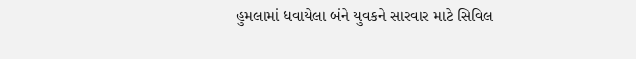હુમલામાં ધવાયેલા બંને યુવકને સારવાર માટે સિવિલ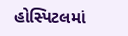હોસ્પિટલમાં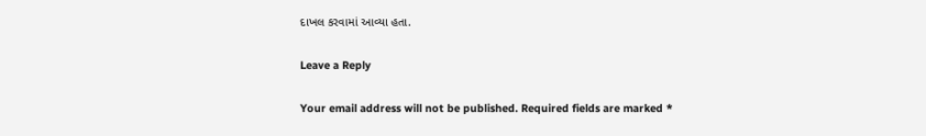દાખલ કરવામાં આવ્યા હતા.

Leave a Reply

Your email address will not be published. Required fields are marked *